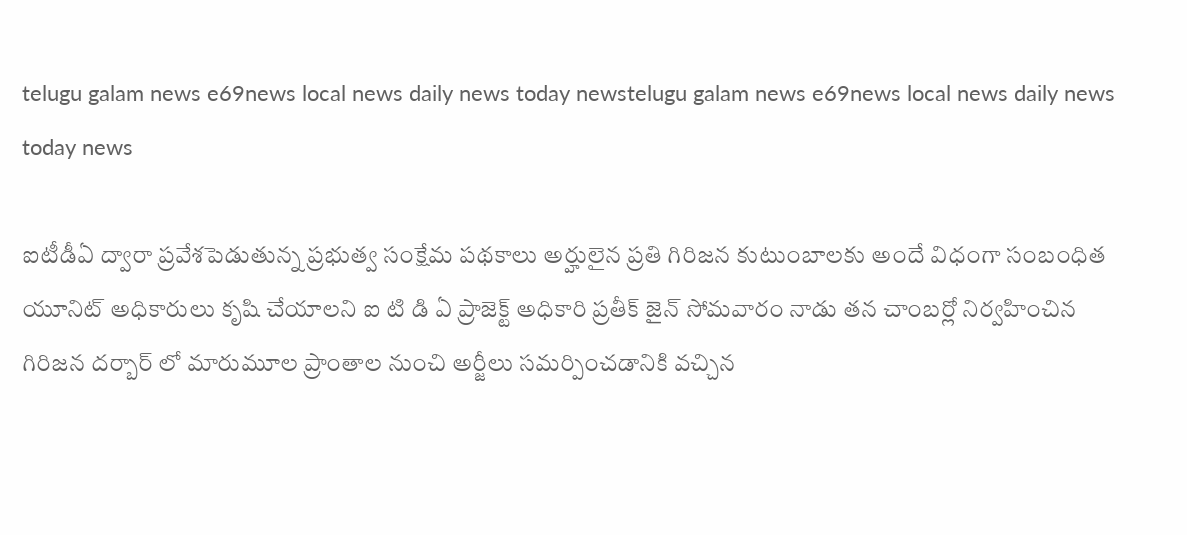telugu galam news e69news local news daily news today newstelugu galam news e69news local news daily news today news

ఐటీడీఏ ద్వారా ప్రవేశపెడుతున్న ప్రభుత్వ సంక్షేమ పథకాలు అర్హులైన ప్రతి గిరిజన కుటుంబాలకు అందే విధంగా సంబంధిత యూనిట్ అధికారులు కృషి చేయాలని ఐ టి డి ఏ ప్రాజెక్ట్ అధికారి ప్రతీక్ జైన్ సోమవారం నాడు తన చాంబర్లో నిర్వహించిన గిరిజన దర్బార్ లో మారుమూల ప్రాంతాల నుంచి అర్జీలు సమర్పించడానికి వచ్చిన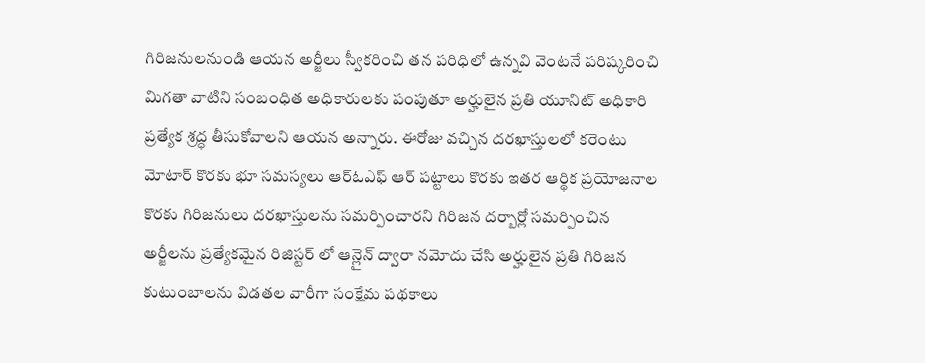గిరిజనులనుండి ఆయన అర్జీలు స్వీకరించి తన పరిధిలో ఉన్నవి వెంటనే పరిష్కరించి మిగతా వాటిని సంబంధిత అధికారులకు పంపుతూ అర్హులైన ప్రతి యూనిట్ అధికారి ప్రత్యేక శ్రద్ధ తీసుకోవాలని ఆయన అన్నారు. ఈరోజు వచ్చిన దరఖాస్తులలో కరెంటు మోటార్ కొరకు భూ సమస్యలు ఆర్ఓఎఫ్ ఆర్ పట్టాలు కొరకు ఇతర ఆర్థిక ప్రయోజనాల కొరకు గిరిజనులు దరఖాస్తులను సమర్పించారని గిరిజన దర్బార్లో సమర్పించిన అర్జీలను ప్రత్యేకమైన రిజిస్టర్ లో ఆన్లైన్ ద్వారా నమోదు చేసి అర్హులైన ప్రతి గిరిజన కుటుంబాలను విడతల వారీగా సంక్షేమ పథకాలు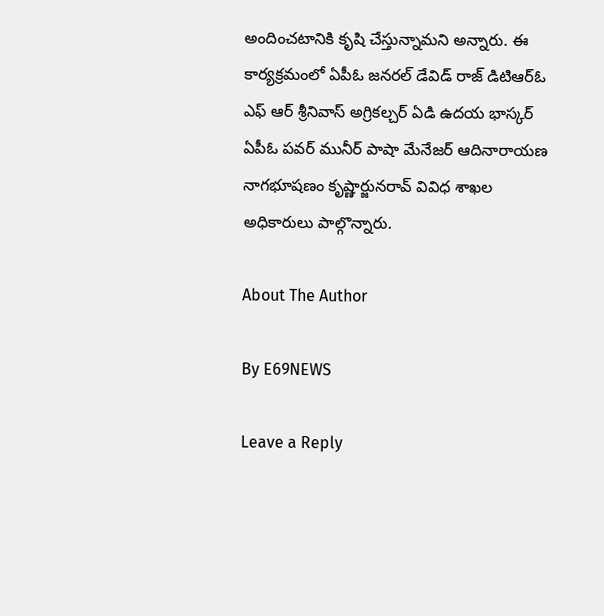అందించటానికి కృషి చేస్తున్నామని అన్నారు. ఈ కార్యక్రమంలో ఏపీఓ జనరల్ డేవిడ్ రాజ్ డిటిఆర్ఓ ఎఫ్ ఆర్ శ్రీనివాస్ అగ్రికల్చర్ ఏడి ఉదయ భాస్కర్ ఏపీఓ పవర్ మునీర్ పాషా మేనేజర్ ఆదినారాయణ నాగభూషణం కృష్ణార్జునరావ్ వివిధ శాఖల అధికారులు పాల్గొన్నారు.

About The Author

By E69NEWS

Leave a Reply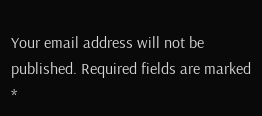Your email address will not be published. Required fields are marked *